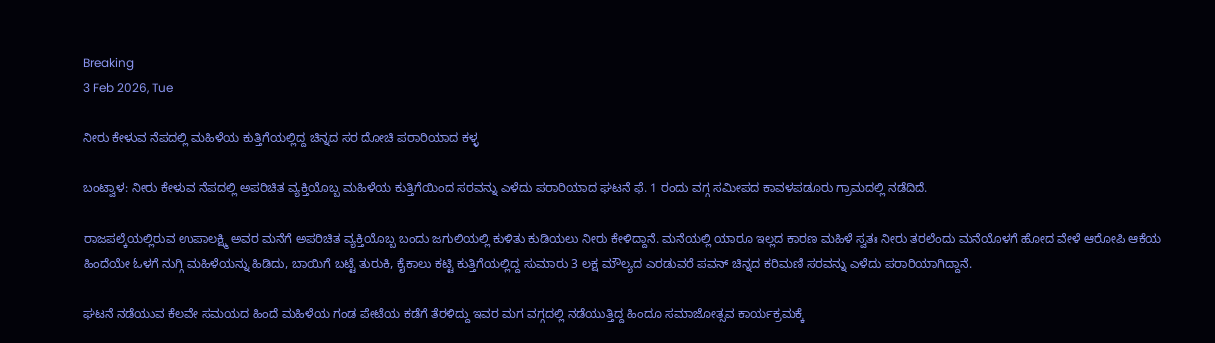Breaking
3 Feb 2026, Tue

ನೀರು ಕೇಳುವ ನೆಪದಲ್ಲಿ ಮಹಿಳೆಯ ಕುತ್ತಿಗೆಯಲ್ಲಿದ್ದ ಚಿನ್ನದ ಸರ ದೋಚಿ ಪರಾರಿಯಾದ ಕಳ್ಳ

ಬಂಟ್ವಾಳ: ನೀರು ಕೇಳುವ ನೆಪದಲ್ಲಿ ಅಪರಿಚಿತ ವ್ಯಕ್ತಿಯೊಬ್ಬ ಮಹಿಳೆಯ ಕುತ್ತಿಗೆಯಿಂದ ಸರವನ್ನು ಎಳೆದು ಪರಾರಿಯಾದ ಘಟನೆ ಫೆ. 1 ರಂದು ವಗ್ಗ ಸಮೀಪದ ಕಾವಳಪಡೂರು ಗ್ರಾಮದಲ್ಲಿ ನಡೆದಿದೆ.

ರಾಜಪಲ್ಕೆಯಲ್ಲಿರುವ ಉಪಾಲಕ್ಷ್ಮಿ ಅವರ ಮನೆಗೆ ಅಪರಿಚಿತ ವ್ಯಕ್ತಿಯೊಬ್ಬ ಬಂದು ಜಗುಲಿಯಲ್ಲಿ ಕುಳಿತು ಕುಡಿಯಲು ನೀರು ಕೇಳಿದ್ದಾನೆ. ಮನೆಯಲ್ಲಿ ಯಾರೂ ಇಲ್ಲದ ಕಾರಣ ಮಹಿಳೆ ಸ್ವತಃ ನೀರು ತರಲೆಂದು ಮನೆಯೊಳಗೆ ಹೋದ ವೇಳೆ ಆರೋಪಿ ಆಕೆಯ ಹಿಂದೆಯೇ ಓಳಗೆ ನುಗ್ಗಿ ಮಹಿಳೆಯನ್ನು ಹಿಡಿದು, ಬಾಯಿಗೆ ಬಟ್ಟೆ ತುರುಕಿ, ಕೈಕಾಲು ಕಟ್ಟಿ ಕುತ್ತಿಗೆಯಲ್ಲಿದ್ದ ಸುಮಾರು 3 ಲಕ್ಷ ಮೌಲ್ಯದ ಎರಡುವರೆ ಪವನ್ ಚಿನ್ನದ ಕರಿಮಣಿ ಸರವನ್ನು ಎಳೆದು ಪರಾರಿಯಾಗಿದ್ದಾನೆ.

ಘಟನೆ ನಡೆಯುವ ಕೆಲವೇ ಸಮಯದ ಹಿಂದೆ ಮಹಿಳೆಯ ಗಂಡ ಪೇಟೆಯ ಕಡೆಗೆ ತೆರಳಿದ್ದು ಇವರ ಮಗ ವಗ್ಗದಲ್ಲಿ ನಡೆಯುತ್ತಿದ್ದ ಹಿಂದೂ ಸಮಾಜೋತ್ಸವ ಕಾರ್ಯಕ್ರಮಕ್ಕೆ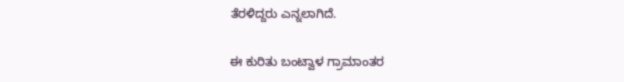ತೆರಳಿದ್ದರು ಎನ್ನಲಾಗಿದೆ.

ಈ ಕುರಿತು ಬಂಟ್ವಾಳ ಗ್ರಾಮಾಂತರ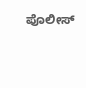ಪೊಲೀಸ್‌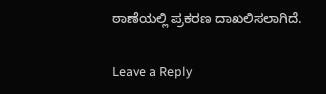ಠಾಣೆಯಲ್ಲಿ ಪ್ರಕರಣ ದಾಖಲಿಸಲಾಗಿದೆ.

Leave a Reply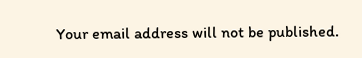Your email address will not be published.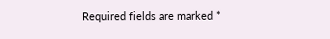Required fields are marked *